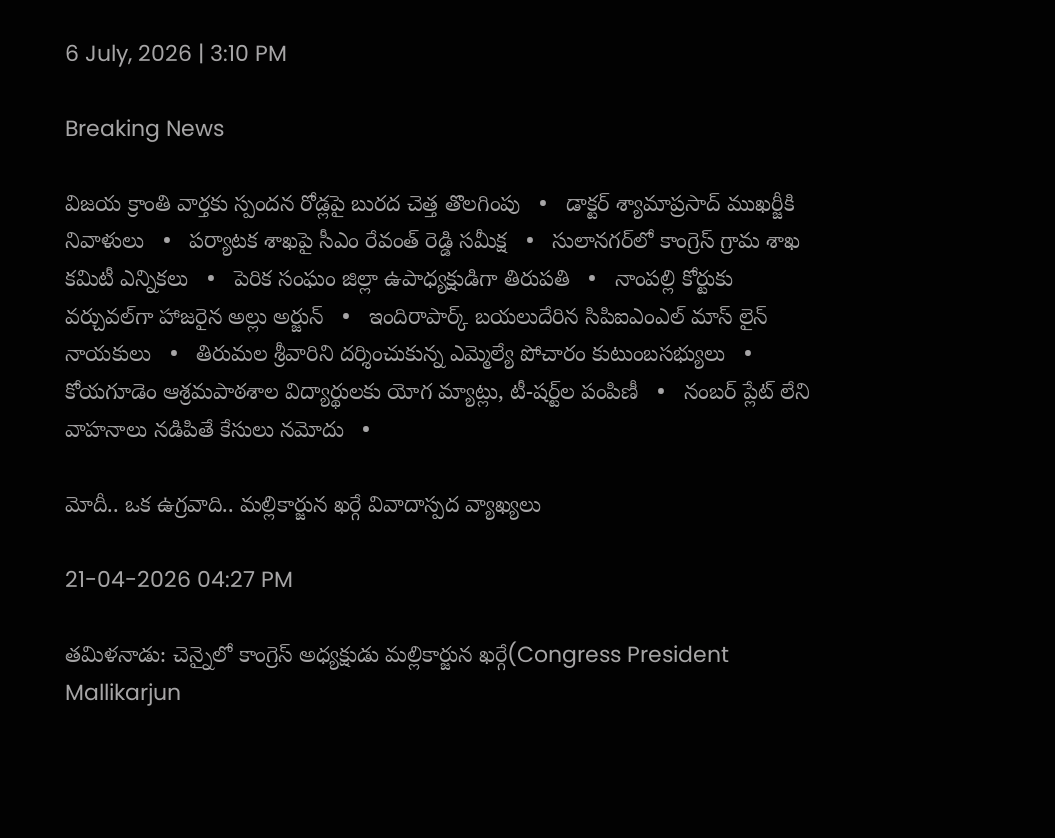6 July, 2026 | 3:10 PM

Breaking News

విజయ క్రాంతి వార్తకు స్పందన రోడ్లపై బురద చెత్త తొలగింపు   •   డాక్టర్ శ్యామాప్రసాద్ ముఖర్జీకి నివాళులు   •   పర్యాటక శాఖపై సీఎం రేవంత్ రెడ్డి సమీక్ష   •   సులానగర్‌లో కాంగ్రెస్ గ్రామ శాఖ కమిటీ ఎన్నికలు   •   పెరిక సంఘం జిల్లా ఉపాధ్యక్షుడిగా తిరుపతి   •   నాంపల్లి కోర్టుకు వర్చువల్‌గా హాజరైన అల్లు అర్జున్   •   ఇందిరాపార్క్ బయలుదేరిన సిపిఐఎంఎల్ మాస్ లైన్ నాయకులు   •   తిరుమల శ్రీవారిని దర్శించుకున్న ఎమ్మెల్యే పోచారం కుటుంబసభ్యులు   •   కోయగూడెం ఆశ్రమపాఠశాల విద్యార్థులకు యోగ మ్యాట్లు, టీ-షర్ట్‌ల పంపిణీ   •   నంబర్ ప్లేట్ లేని వాహనాలు నడిపితే కేసులు నమోదు   •

మోదీ.. ఒక ఉగ్రవాది.. మల్లికార్జున ఖర్గే వివాదాస్పద వ్యాఖ్యలు

21-04-2026 04:27 PM

తమిళనాడు: చెన్నైలో కాంగ్రెస్ అధ్యక్షుడు మల్లికార్జున ఖర్గే(Congress President Mallikarjun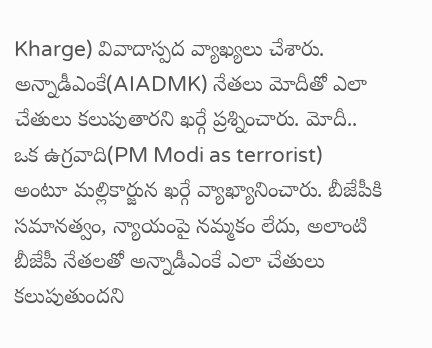Kharge) వివాదాస్పద వ్యాఖ్యలు చేశారు. అన్నాడీఎంకే(AIADMK) నేతలు మోదీతో ఎలా చేతులు కలుపుతారని ఖర్గే ప్రశ్నించారు. మోదీ.. ఒక ఉగ్రవాది(PM Modi as terrorist) అంటూ మల్లికార్జున ఖర్గే వ్యాఖ్యానించారు. బీజేపీకి సమానత్వం, న్యాయంపై నమ్మకం లేదు, అలాంటి బీజేపీ నేతలతో అన్నాడీఎంకే ఎలా చేతులు కలుపుతుందని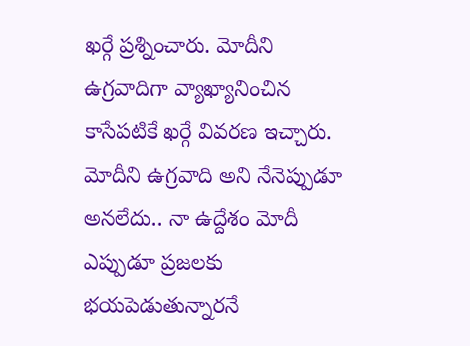ఖర్గే ప్రశ్నించారు. మోదీని ఉగ్రవాదిగా వ్యాఖ్యానించిన కాసేపటికే ఖర్గే వివరణ ఇచ్చారు. మోదీని ఉగ్రవాది అని నేనెప్పుడూ అనలేదు.. నా ఉద్దేశం మోదీ ఎప్పుడూ ప్రజలకు భయపెడుతున్నారనే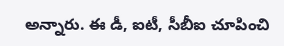అన్నారు. ఈ డీ, ఐటీ, సీబీఐ చూపించి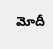మోదీ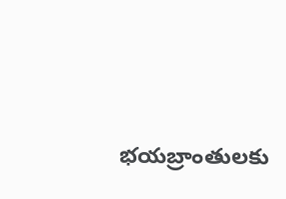భయబ్రాంతులకు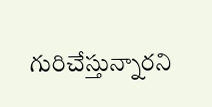గురిచేస్తున్నారని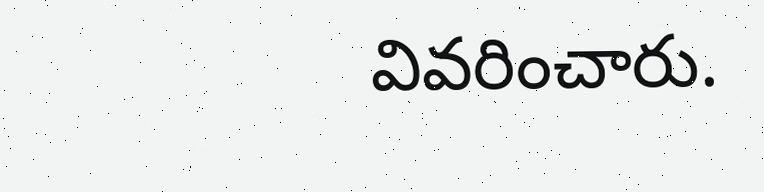వివరించారు.